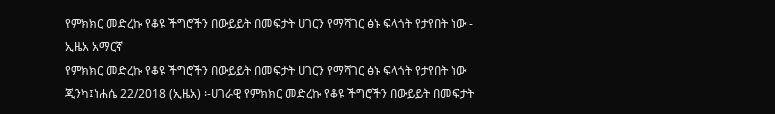የምክክር መድረኩ የቆዩ ችግሮችን በውይይት በመፍታት ሀገርን የማሻገር ፅኑ ፍላጎት የታየበት ነው - ኢዜአ አማርኛ
የምክክር መድረኩ የቆዩ ችግሮችን በውይይት በመፍታት ሀገርን የማሻገር ፅኑ ፍላጎት የታየበት ነው
ጂንካ፤ነሐሴ 22/2018 (ኢዜአ) ፡-ሀገራዊ የምክክር መድረኩ የቆዩ ችግሮችን በውይይት በመፍታት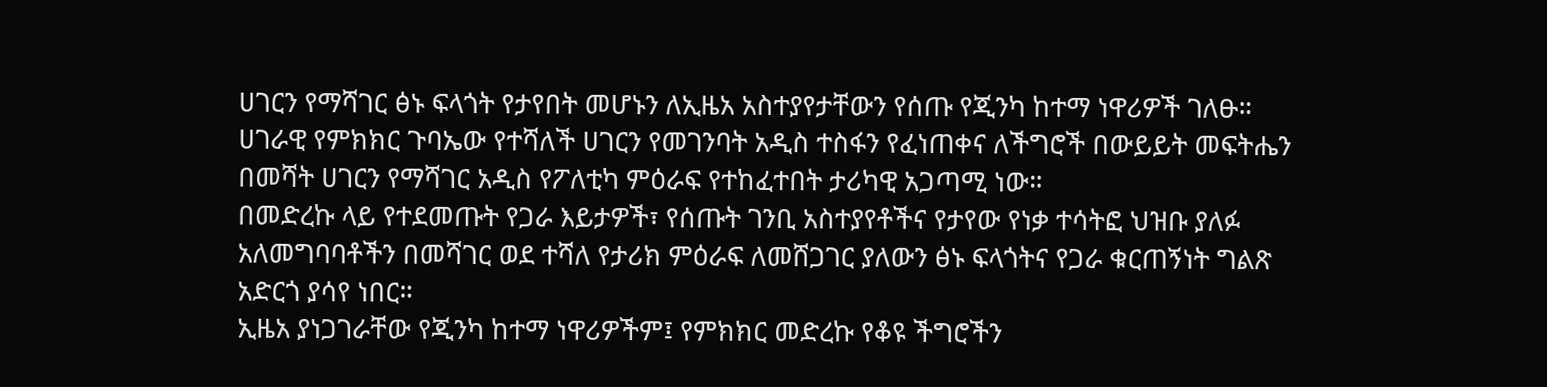ሀገርን የማሻገር ፅኑ ፍላጎት የታየበት መሆኑን ለኢዜአ አስተያየታቸውን የሰጡ የጂንካ ከተማ ነዋሪዎች ገለፁ።
ሀገራዊ የምክክር ጉባኤው የተሻለች ሀገርን የመገንባት አዲስ ተስፋን የፈነጠቀና ለችግሮች በውይይት መፍትሔን በመሻት ሀገርን የማሻገር አዲስ የፖለቲካ ምዕራፍ የተከፈተበት ታሪካዊ አጋጣሚ ነው።
በመድረኩ ላይ የተደመጡት የጋራ እይታዎች፣ የሰጡት ገንቢ አስተያየቶችና የታየው የነቃ ተሳትፎ ህዝቡ ያለፉ አለመግባባቶችን በመሻገር ወደ ተሻለ የታሪክ ምዕራፍ ለመሸጋገር ያለውን ፅኑ ፍላጎትና የጋራ ቁርጠኝነት ግልጽ አድርጎ ያሳየ ነበር።
ኢዜአ ያነጋገራቸው የጂንካ ከተማ ነዋሪዎችም፤ የምክክር መድረኩ የቆዩ ችግሮችን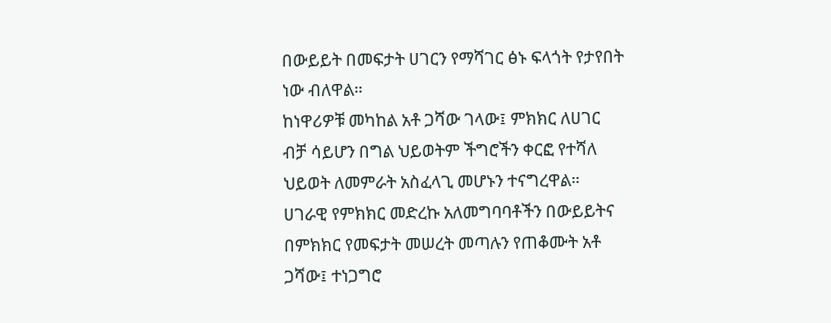በውይይት በመፍታት ሀገርን የማሻገር ፅኑ ፍላጎት የታየበት ነው ብለዋል።
ከነዋሪዎቹ መካከል አቶ ጋሻው ገላው፤ ምክክር ለሀገር ብቻ ሳይሆን በግል ህይወትም ችግሮችን ቀርፎ የተሻለ ህይወት ለመምራት አስፈላጊ መሆኑን ተናግረዋል።
ሀገራዊ የምክክር መድረኩ አለመግባባቶችን በውይይትና በምክክር የመፍታት መሠረት መጣሉን የጠቆሙት አቶ ጋሻው፤ ተነጋግሮ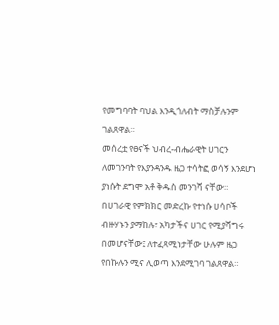የመግባባት ባህል እንዲጎለብት ማስቻሉንም ገልጸዋል።
መሰረቷ የፀናች ህብረ-ብሔራዊት ሀገርን ለመገንባት የእያንዳንዱ ዜጋ ተሳትፎ ወሳኝ እንደሆነ ያነሱት ደግሞ አቶ ቅዱስ መንገሻ ናቸው።
በሀገራዊ የምክክር መድረኩ የተነሱ ሀሳቦች ብዙሃኑን ያማከሉ፣ አካታችና ሀገር የሚያሻግሩ በመሆናቸው፤ ለተፈጻሚነታቸው ሁሉም ዜጋ የበኩሉን ሚና ሊወጣ እንደሚገባ ገልጸዋል።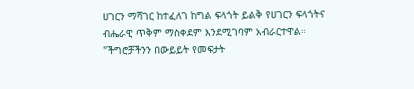ሀገርን ማሻገር ከተፈለገ ከግል ፍላጎት ይልቅ የሀገርን ፍላጎትና ብሔራዊ ጥቅም ማስቀደም እንደሚገባም አብራርተዋል።
"ችግሮቻችንን በውይይት የመፍታት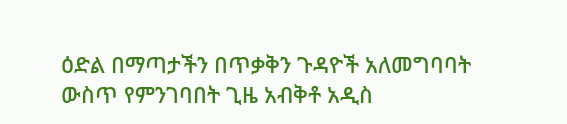ዕድል በማጣታችን በጥቃቅን ጉዳዮች አለመግባባት ውስጥ የምንገባበት ጊዜ አብቅቶ አዲስ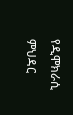የዲሞክራሲ ምህዳር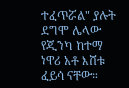ተፈጥሯል" ያሉት ደግሞ ሌላው የጂንካ ከተማ ነዋሪ አቶ እሸቱ ፈይሳ ናቸው።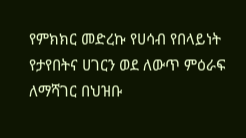የምክክር መድረኩ የሀሳብ የበላይነት የታየበትና ሀገርን ወደ ለውጥ ምዕራፍ ለማሻገር በህዝቡ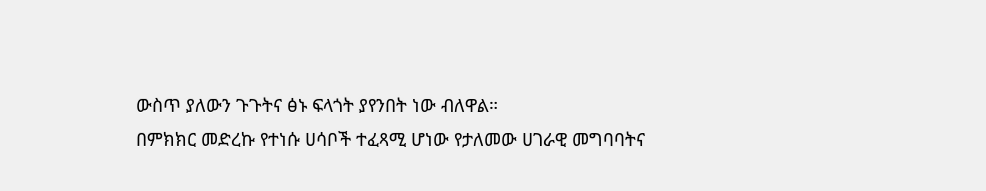ውስጥ ያለውን ጉጉትና ፅኑ ፍላጎት ያየንበት ነው ብለዋል።
በምክክር መድረኩ የተነሱ ሀሳቦች ተፈጻሚ ሆነው የታለመው ሀገራዊ መግባባትና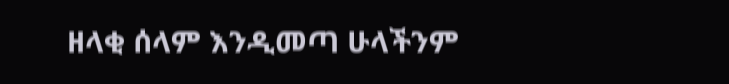ዘላቂ ሰላም እንዲመጣ ሁላችንም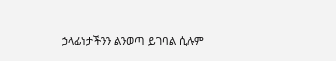ኃላፊነታችንን ልንወጣ ይገባል ሲሉም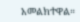አመልክተዋል።